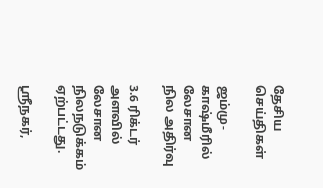தேசிய செய்திகள்

ஜம்மு-காஷ்மீரில் லேசான நில அதிர்வு

3.6 ரிக்டர் அளவில் லேசான நிலநடுக்கம் ஏற்பட்டது.

ஸ்ரீநகர்,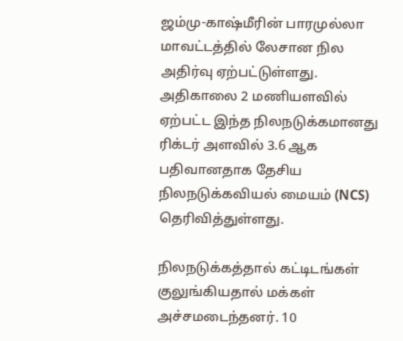ஜம்மு-காஷ்மீரின் பாரமுல்லா மாவட்டத்தில் லேசான நில அதிர்வு ஏற்பட்டுள்ளது. அதிகாலை 2 மணியளவில் ஏற்பட்ட இந்த நிலநடுக்கமானது ரிக்டர் அளவில் 3.6 ஆக பதிவானதாக தேசிய நிலநடுக்கவியல் மையம் (NCS) தெரிவித்துள்ளது.

நிலநடுக்கத்தால் கட்டிடங்கள் குலுங்கியதால் மக்கள் அச்சமடைந்தனர். 10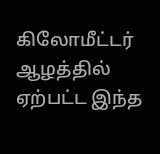கிலோமீட்டர் ஆழத்தில் ஏற்பட்ட இந்த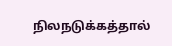நிலநடுக்கத்தால்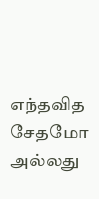எந்தவித சேதமோ அல்லது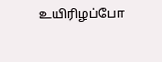உயிரிழப்போ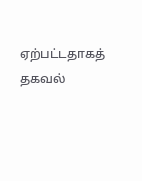ஏற்பட்டதாகத் தகவல்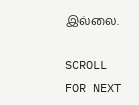இல்லை.

SCROLL FOR NEXT